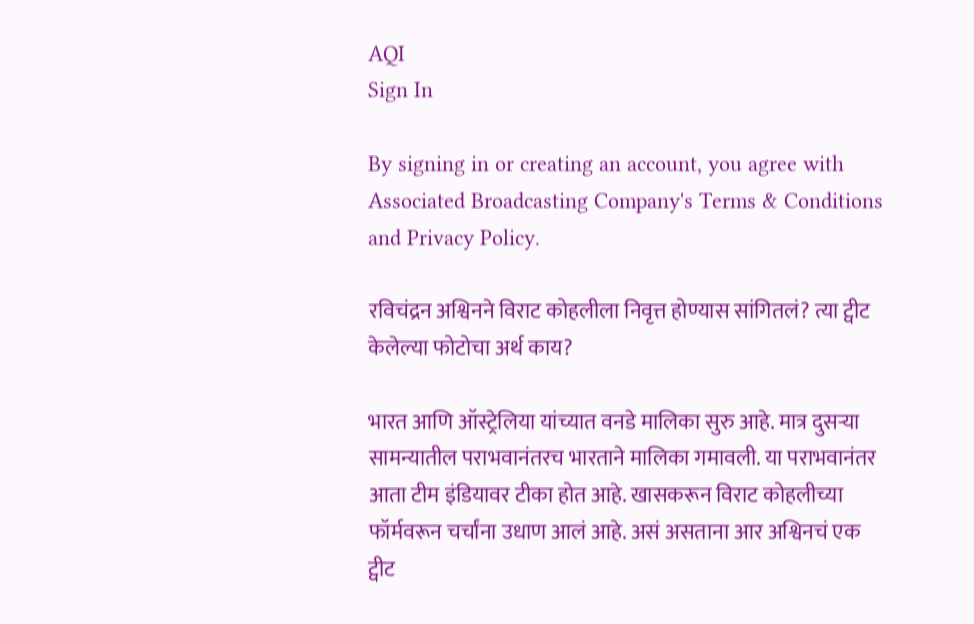AQI
Sign In

By signing in or creating an account, you agree with Associated Broadcasting Company's Terms & Conditions and Privacy Policy.

रविचंद्रन अश्विनने विराट कोहलीला निवृत्त होण्यास सांगितलं? त्या ट्वीट केलेल्या फोटोचा अर्थ काय?

भारत आणि ऑस्ट्रेलिया यांच्यात वनडे मालिका सुरु आहे. मात्र दुसऱ्या सामन्यातील पराभवानंतरच भारताने मालिका गमावली. या पराभवानंतर आता टीम इंडियावर टीका होत आहे. खासकरून विराट कोहलीच्या फॉर्मवरून चर्चांना उधाण आलं आहे. असं असताना आर अश्विनचं एक ट्वीट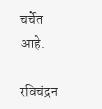चर्चेत आहे.

रविचंद्रन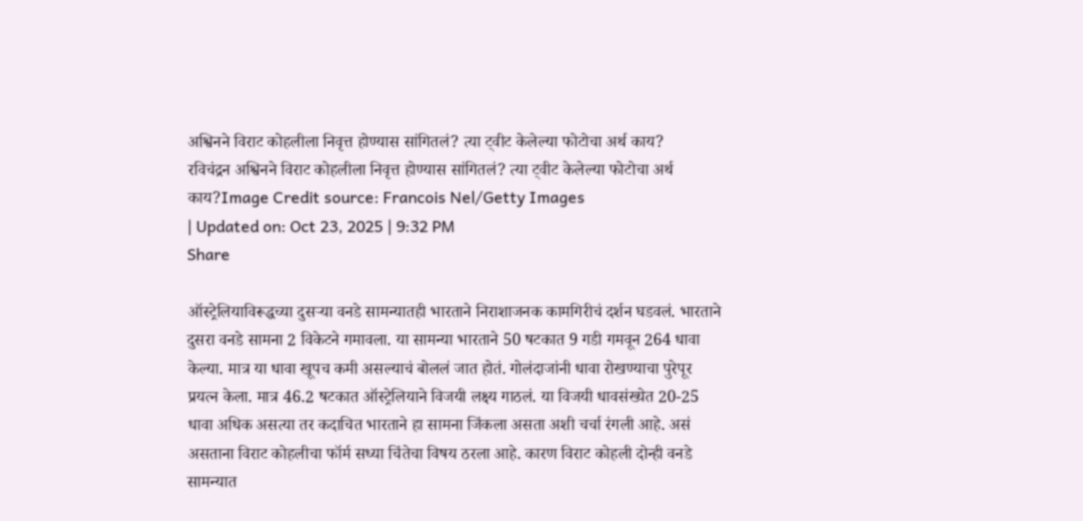अश्विनने विराट कोहलीला निवृत्त होण्यास सांगितलं? त्या ट्वीट केलेल्या फोटोचा अर्थ काय?
रविचंद्रन अश्विनने विराट कोहलीला निवृत्त होण्यास सांगितलं? त्या ट्वीट केलेल्या फोटोचा अर्थ काय?Image Credit source: Francois Nel/Getty Images
| Updated on: Oct 23, 2025 | 9:32 PM
Share

ऑस्ट्रेलियाविरूद्धच्या दुसऱ्या वनडे सामन्यातही भारताने निराशाजनक कामगिरीचं दर्शन घडवलं. भारताने दुसरा वनडे सामना 2 विकेटने गमावला. या सामन्या भारताने 50 षटकात 9 गडी गमवून 264 धावा केल्या. मात्र या धावा खूपच कमी असल्याचं बोललं जात होतं. गोलंदाजांनी धावा रोखण्याचा पुरेपूर प्रयत्न केला. मात्र 46.2 षटकात ऑस्ट्रेलियाने विजयी लक्ष्य गाठलं. या विजयी धावसंख्येत 20-25 धावा अधिक असत्या तर कदाचित भारताने हा सामना जिंकला असता अशी चर्चा रंगली आहे. असं असताना विराट कोहलीचा फॉर्म सध्या चिंतेचा विषय ठरला आहे. कारण विराट कोहली दोन्ही वनडे सामन्यात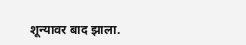शून्यावर बाद झाला.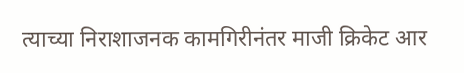त्याच्या निराशाजनक कामगिरीनंतर माजी क्रिकेट आर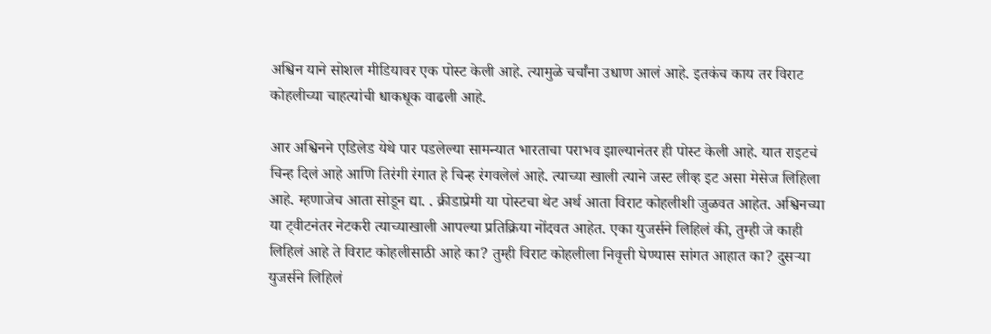अश्विन याने सोशल मीडियावर एक पोस्ट केली आहे. त्यामुळे चर्चांना उधाण आलं आहे. इतकंच काय तर विराट कोहलीच्या चाहत्यांची धाकधूक वाढली आहे.

आर अश्विनने एडिलेड येथे पार पडलेल्या सामन्यात भारताचा पराभव झाल्यानंतर ही पोस्ट केली आहे. यात राइटचं चिन्ह दिलं आहे आणि तिरंगी रंगात हे चिन्ह रंगवलेलं आहे. त्याच्या खाली त्याने जस्ट लीव्ह इट असा मेसेज लिहिला आहे. म्हणाजेच आता सोडून द्या. . क्रीडाप्रेमी या पोस्टचा थेट अर्थ आता विराट कोहलीशी जुळवत आहेत. अश्विनच्या या ट्वीटनंतर नेटकरी त्याच्याखाली आपल्या प्रतिक्रिया नोंदवत आहेत. एका युजर्सने लिहिलं की, तुम्ही जे काही लिहिलं आहे ते विराट कोहलीसाठी आहे का? तुम्ही विराट कोहलीला निवृत्ती घेण्यास सांगत आहात का? दुसऱ्या युजर्सने लिहिलं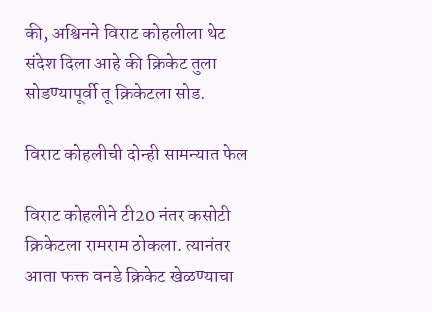की, अश्विनने विराट कोहलीला थेट संदेश दिला आहे की क्रिकेट तुला सोडण्यापूर्वी तू क्रिकेटला सोड.

विराट कोहलीची दोन्ही सामन्यात फेल

विराट कोहलीने टी20 नंतर कसोटी क्रिकेटला रामराम ठोकला. त्यानंतर आता फक्त वनडे क्रिकेट खेळण्याचा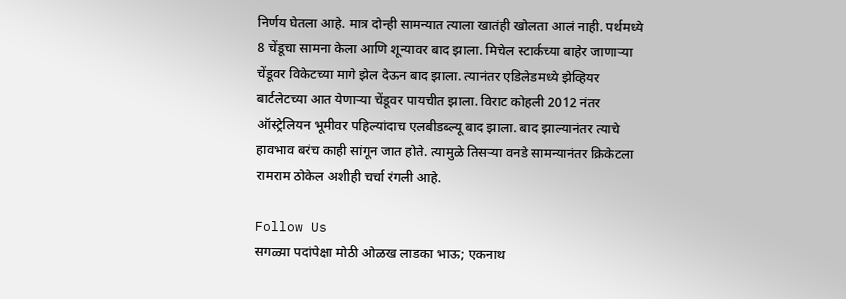निर्णय घेतला आहे. मात्र दोन्ही सामन्यात त्याला खातंही खोलता आलं नाही. पर्थमध्ये 8 चेंडूचा सामना केला आणि शून्यावर बाद झाला. मिचेल स्टार्कच्या बाहेर जाणाऱ्या चेंडूवर विकेटच्या मागे झेल देऊन बाद झाला. त्यानंतर एडिलेडमध्ये झेव्हियर बार्टलेटच्या आत येणाऱ्या चेंडूवर पायचीत झाला. विराट कोहली 2012 नंतर ऑस्ट्रेलियन भूमीवर पहिल्यांदाच एलबीडब्ल्यू बाद झाला. बाद झाल्यानंतर त्याचे हावभाव बरंच काही सांगून जात होते. त्यामुळे तिसऱ्या वनडे सामन्यानंतर क्रिकेटला रामराम ठोकेल अशीही चर्चा रंगली आहे.

Follow Us
सगळ्या पदांपेक्षा मोठी ओळख लाडका भाऊ; एकनाथ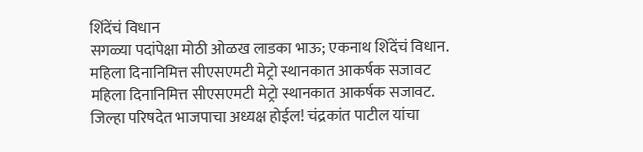शिंदेंचं विधान
सगळ्या पदांपेक्षा मोठी ओळख लाडका भाऊ; एकनाथ शिंदेंचं विधान.
महिला दिनानिमित्त सीएसएमटी मेट्रो स्थानकात आकर्षक सजावट
महिला दिनानिमित्त सीएसएमटी मेट्रो स्थानकात आकर्षक सजावट.
जिल्हा परिषदेत भाजपाचा अध्यक्ष होईल! चंद्रकांत पाटील यांचा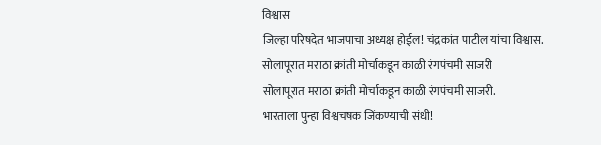विश्वास
जिल्हा परिषदेत भाजपाचा अध्यक्ष होईल! चंद्रकांत पाटील यांचा विश्वास.
सोलापूरात मराठा क्रांती मोर्चाकडून काळी रंगपंचमी साजरी
सोलापूरात मराठा क्रांती मोर्चाकडून काळी रंगपंचमी साजरी.
भारताला पुन्हा विश्वचषक जिंकण्याची संधी!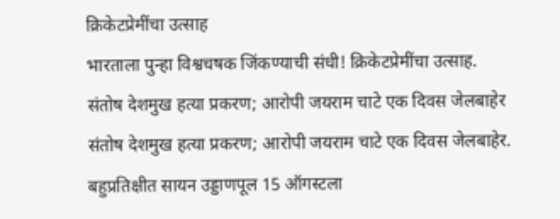क्रिकेटप्रेमींचा उत्साह
भारताला पुन्हा विश्वचषक जिंकण्याची संधी! क्रिकेटप्रेमींचा उत्साह.
संतोष देशमुख हत्या प्रकरण; आरोपी जयराम चाटे एक दिवस जेलबाहेर
संतोष देशमुख हत्या प्रकरण; आरोपी जयराम चाटे एक दिवस जेलबाहेर.
बहुप्रतिक्षीत सायन उड्डाणपूल 15 ऑगस्टला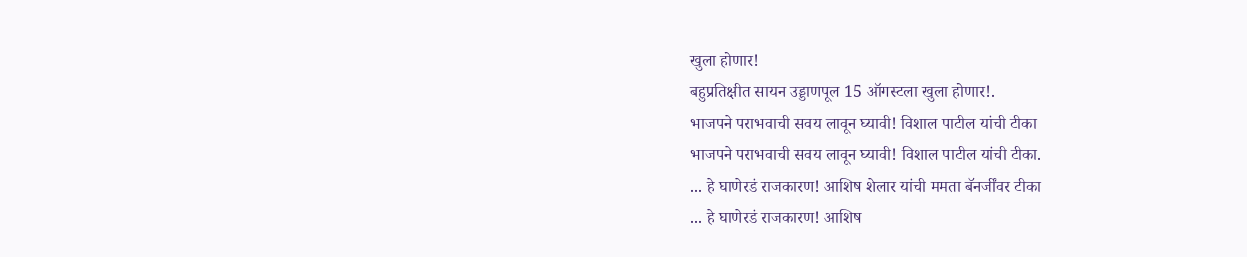खुला होणार!
बहुप्रतिक्षीत सायन उड्डाणपूल 15 ऑगस्टला खुला होणार!.
भाजपने पराभवाची सवय लावून घ्यावी! विशाल पाटील यांची टीका
भाजपने पराभवाची सवय लावून घ्यावी! विशाल पाटील यांची टीका.
... हे घाणेरडं राजकारण! आशिष शेलार यांची ममता बॅनर्जींवर टीका
... हे घाणेरडं राजकारण! आशिष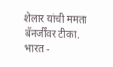शेलार यांची ममता बॅनर्जींवर टीका.
भारत -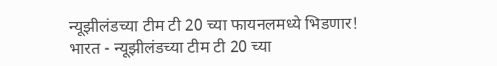न्यूझीलंडच्या टीम टी 20 च्या फायनलमध्ये भिडणार!
भारत - न्यूझीलंडच्या टीम टी 20 च्या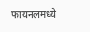फायनलमध्ये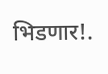भिडणार!.